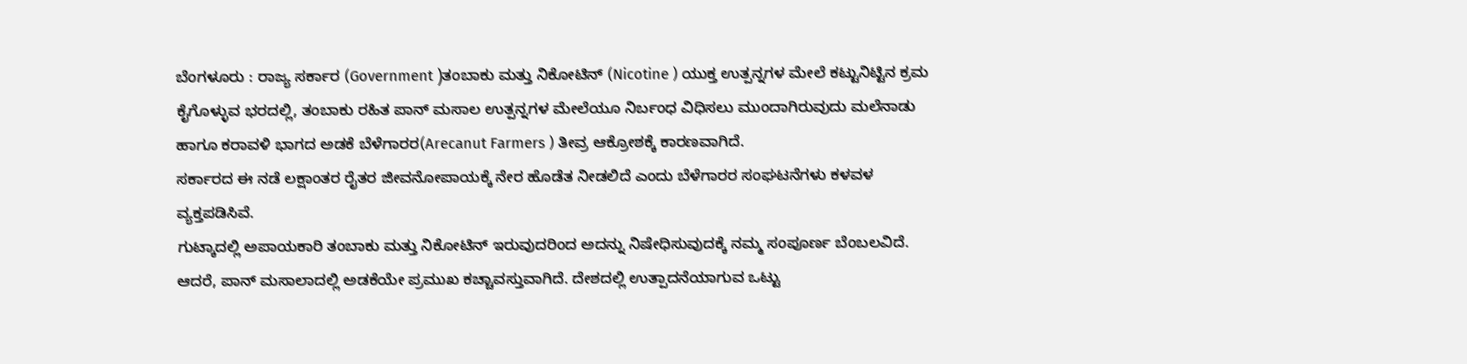ಬೆಂಗಳೂರು : ರಾಜ್ಯ ಸರ್ಕಾರ (Government )ತಂಬಾಕು ಮತ್ತು ನಿಕೋಟಿನ್ (Nicotine ) ಯುಕ್ತ ಉತ್ಪನ್ನಗಳ ಮೇಲೆ ಕಟ್ಟುನಿಟ್ಟಿನ ಕ್ರಮ ಕೈಗೊಳ್ಳುವ ಭರದಲ್ಲಿ, ತಂಬಾಕು ರಹಿತ ಪಾನ್ ಮಸಾಲ ಉತ್ಪನ್ನಗಳ ಮೇಲೆಯೂ ನಿರ್ಬಂಧ ವಿಧಿಸಲು ಮುಂದಾಗಿರುವುದು ಮಲೆನಾಡು ಹಾಗೂ ಕರಾವಳಿ ಭಾಗದ ಅಡಕೆ ಬೆಳೆಗಾರರ(Arecanut Farmers ) ತೀವ್ರ ಆಕ್ರೋಶಕ್ಕೆ ಕಾರಣವಾಗಿದೆ.
ಸರ್ಕಾರದ ಈ ನಡೆ ಲಕ್ಷಾಂತರ ರೈತರ ಜೀವನೋಪಾಯಕ್ಕೆ ನೇರ ಹೊಡೆತ ನೀಡಲಿದೆ ಎಂದು ಬೆಳೆಗಾರರ ಸಂಘಟನೆಗಳು ಕಳವಳ ವ್ಯಕ್ತಪಡಿಸಿವೆ.
ಗುಟ್ಕಾದಲ್ಲಿ ಅಪಾಯಕಾರಿ ತಂಬಾಕು ಮತ್ತು ನಿಕೋಟಿನ್ ಇರುವುದರಿಂದ ಅದನ್ನು ನಿಷೇಧಿಸುವುದಕ್ಕೆ ನಮ್ಮ ಸಂಪೂರ್ಣ ಬೆಂಬಲವಿದೆ. ಆದರೆ, ಪಾನ್ ಮಸಾಲಾದಲ್ಲಿ ಅಡಕೆಯೇ ಪ್ರಮುಖ ಕಚ್ಚಾವಸ್ತುವಾಗಿದೆ. ದೇಶದಲ್ಲಿ ಉತ್ಪಾದನೆಯಾಗುವ ಒಟ್ಟು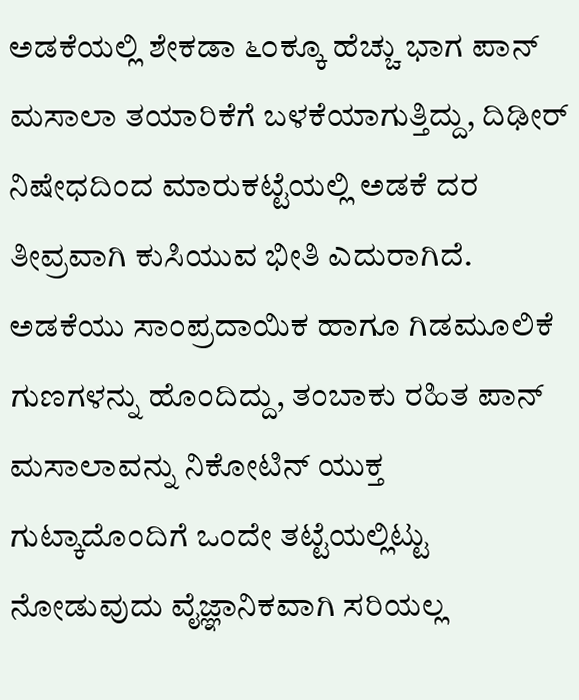ಅಡಕೆಯಲ್ಲಿ ಶೇಕಡಾ ೬೦ಕ್ಕೂ ಹೆಚ್ಚು ಭಾಗ ಪಾನ್ ಮಸಾಲಾ ತಯಾರಿಕೆಗೆ ಬಳಕೆಯಾಗುತ್ತಿದ್ದು, ದಿಢೀರ್ ನಿಷೇಧದಿಂದ ಮಾರುಕಟ್ಟೆಯಲ್ಲಿ ಅಡಕೆ ದರ ತೀವ್ರವಾಗಿ ಕುಸಿಯುವ ಭೀತಿ ಎದುರಾಗಿದೆ.
ಅಡಕೆಯು ಸಾಂಪ್ರದಾಯಿಕ ಹಾಗೂ ಗಿಡಮೂಲಿಕೆ ಗುಣಗಳನ್ನು ಹೊಂದಿದ್ದು, ತಂಬಾಕು ರಹಿತ ಪಾನ್ ಮಸಾಲಾವನ್ನು ನಿಕೋಟಿನ್ ಯುಕ್ತ ಗುಟ್ಕಾದೊಂದಿಗೆ ಒಂದೇ ತಟ್ಟೆಯಲ್ಲಿಟ್ಟು ನೋಡುವುದು ವೈಜ್ಞಾನಿಕವಾಗಿ ಸರಿಯಲ್ಲ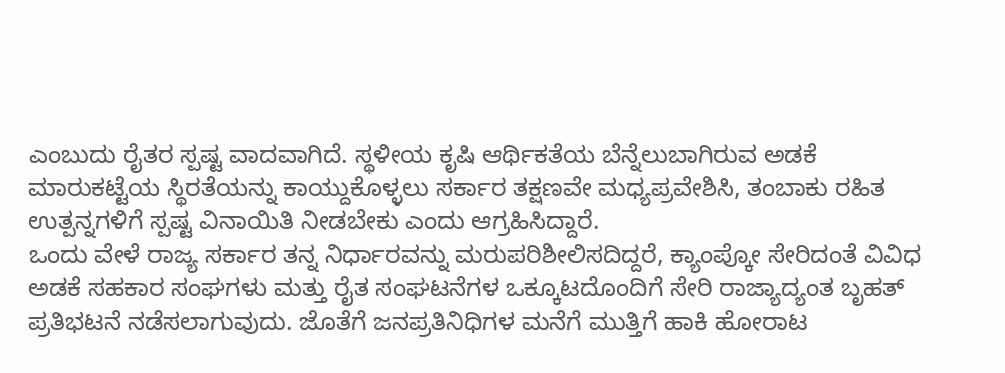ಎಂಬುದು ರೈತರ ಸ್ಪಷ್ಟ ವಾದವಾಗಿದೆ. ಸ್ಥಳೀಯ ಕೃಷಿ ಆರ್ಥಿಕತೆಯ ಬೆನ್ನೆಲುಬಾಗಿರುವ ಅಡಕೆ ಮಾರುಕಟ್ಟೆಯ ಸ್ಥಿರತೆಯನ್ನು ಕಾಯ್ದುಕೊಳ್ಳಲು ಸರ್ಕಾರ ತಕ್ಷಣವೇ ಮಧ್ಯಪ್ರವೇಶಿಸಿ, ತಂಬಾಕು ರಹಿತ ಉತ್ಪನ್ನಗಳಿಗೆ ಸ್ಪಷ್ಟ ವಿನಾಯಿತಿ ನೀಡಬೇಕು ಎಂದು ಆಗ್ರಹಿಸಿದ್ದಾರೆ.
ಒಂದು ವೇಳೆ ರಾಜ್ಯ ಸರ್ಕಾರ ತನ್ನ ನಿರ್ಧಾರವನ್ನು ಮರುಪರಿಶೀಲಿಸದಿದ್ದರೆ, ಕ್ಯಾಂಪ್ಕೋ ಸೇರಿದಂತೆ ವಿವಿಧ ಅಡಕೆ ಸಹಕಾರ ಸಂಘಗಳು ಮತ್ತು ರೈತ ಸಂಘಟನೆಗಳ ಒಕ್ಕೂಟದೊಂದಿಗೆ ಸೇರಿ ರಾಜ್ಯಾದ್ಯಂತ ಬೃಹತ್ ಪ್ರತಿಭಟನೆ ನಡೆಸಲಾಗುವುದು. ಜೊತೆಗೆ ಜನಪ್ರತಿನಿಧಿಗಳ ಮನೆಗೆ ಮುತ್ತಿಗೆ ಹಾಕಿ ಹೋರಾಟ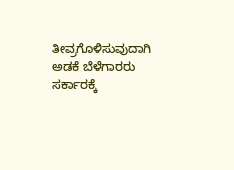ತೀವ್ರಗೊಳಿಸುವುದಾಗಿ ಅಡಕೆ ಬೆಳೆಗಾರರು ಸರ್ಕಾರಕ್ಕೆ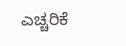ಎಚ್ಚರಿಕೆ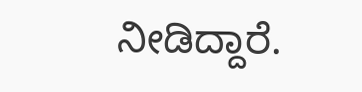ನೀಡಿದ್ದಾರೆ.